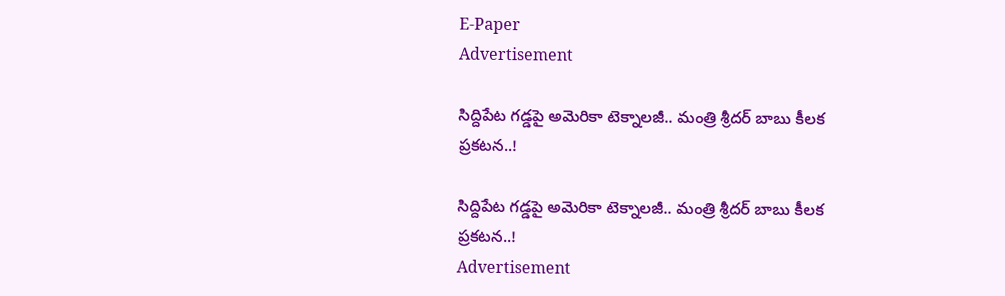E-Paper
Advertisement

సిద్దిపేట గడ్డపై అమెరికా టెక్నాలజీ.. మంత్రి శ్రీదర్ బాబు కీలక ప్రకటన..!

సిద్దిపేట గడ్డపై అమెరికా టెక్నాలజీ.. మంత్రి శ్రీదర్ బాబు కీలక ప్రకటన..!
Advertisement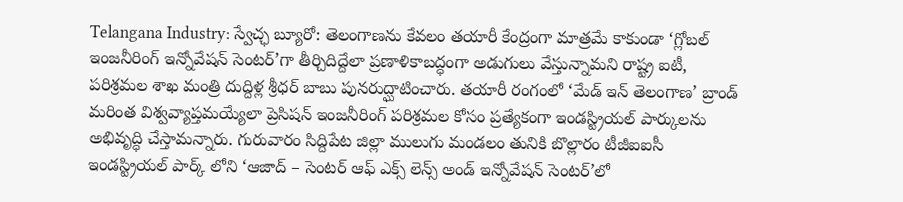Telangana Industry: స్వేచ్ఛ బ్యూరో: తెలంగాణను కేవలం తయారీ కేంద్రంగా మాత్రమే కాకుండా ‘గ్లోబల్ ఇంజనీరింగ్ ఇన్నోవేషన్ సెంటర్’గా తీర్చిదిద్దేలా ప్రణాళికాబద్ధంగా అడుగులు వేస్తున్నామని రాష్ట్ర ఐటీ, పరిశ్రమల శాఖ మంత్రి దుద్దిళ్ల శ్రీధర్ బాబు పునరుద్ఘాటించారు. తయారీ రంగంలో ‘మేడ్ ఇన్ తెలంగాణ’ బ్రాండ్ మరింత విశ్వవ్యాప్తమయ్యేలా ప్రెసిషన్ ఇంజనీరింగ్ పరిశ్రమల కోసం ప్రత్యేకంగా ఇండస్ట్రియల్ పార్కులను అభివృద్ధి చేస్తామన్నారు. గురువారం సిద్దిపేట జిల్లా ములుగు మండలం తునికి బొల్లారం టీజీఐఐసీ ఇండస్ట్రియల్ పార్క్ లోని ‘ఆజాద్ – సెంటర్ ఆఫ్ ఎక్స్ లెన్స్ అండ్ ఇన్నోవేషన్ సెంటర్’లో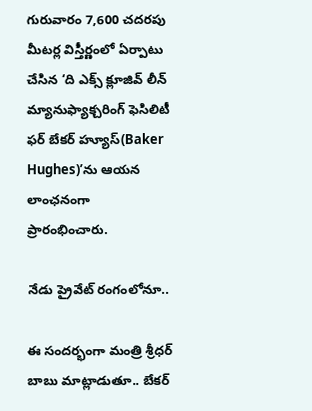గురువారం 7,600 చదరపు మీటర్ల విస్తీర్ణంలో ఏర్పాటు చేసిన ‘ది ఎక్స్ క్లూజివ్ లీన్ మ్యానుఫ్యాక్చరింగ్ ఫెసిలిటీ ఫర్ బేకర్ హ్యూస్(Baker Hughes)’ను ఆయన లాంఛనంగా ప్రారంభించారు.

నేడు ప్రైవేట్ రంగంలోనూ..

ఈ సందర్భంగా మంత్రి శ్రీధర్ బాబు మాట్లాడుతూ.. బేకర్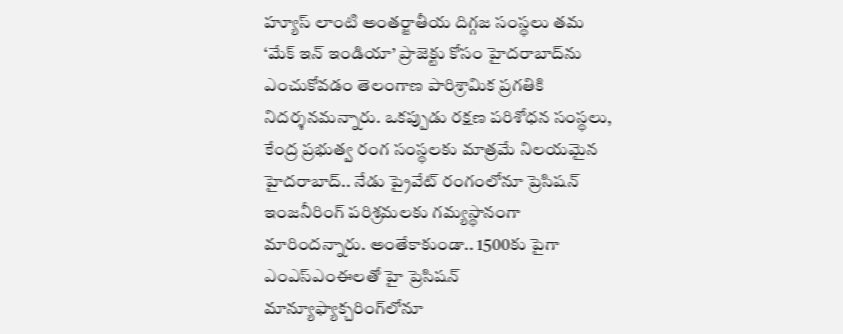హ్యూస్ లాంటి అంతర్జాతీయ దిగ్గజ సంస్థలు తమ ‘మేక్ ఇన్ ఇండియా’ ప్రాజెక్టు కోసం హైదరాబాద్‌ను ఎంచుకోవడం తెలంగాణ పారిశ్రామిక ప్రగతికి నిదర్శనమన్నారు. ఒకప్పుడు రక్షణ పరిశోధన సంస్థలు, కేంద్ర ప్రభుత్వ రంగ సంస్థలకు మాత్రమే నిలయమైన హైదరాబాద్.. నేడు ప్రైవేట్ రంగంలోనూ ప్రెసిషన్ ఇంజనీరింగ్‌ పరిశ్రమలకు గమ్యస్థానంగా మారిందన్నారు. అంతేకాకుండా.. 1500కు పైగా ఎంఎస్ఎంఈలతో హై ప్రెసిషన్ మాన్యూఫ్యాక్చరింగ్‌లోనూ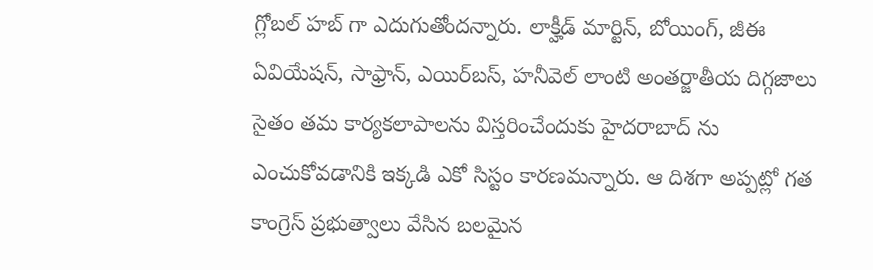గ్లోబల్ హబ్ గా ఎదుగుతోందన్నారు. లాక్హీడ్ మార్టిన్, బోయింగ్, జీఈ ఏవియేషన్, సాఫ్రాన్, ఎయిర్‌బస్, హనీవెల్ లాంటి అంతర్జాతీయ దిగ్గజాలు సైతం తమ కార్యకలాపాలను విస్తరించేందుకు హైదరాబాద్ ను ఎంచుకోవడానికి ఇక్కడి ఎకో సిస్టం కారణమన్నారు. ఆ దిశగా అప్పట్లో గత కాంగ్రెస్ ప్రభుత్వాలు వేసిన బలమైన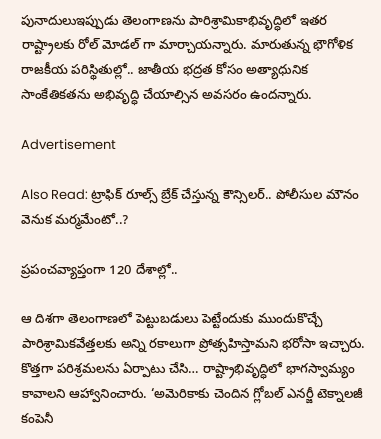పునాదులుఇప్పుడు తెలంగాణను పారిశ్రామికాభివృద్ధిలో ఇతర రాష్ట్రాలకు రోల్ మోడల్ గా మార్చాయన్నారు. మారుతున్న భౌగోళిక రాజకీయ పరిస్థితుల్లో.. జాతీయ భద్రత కోసం అత్యాధునిక సాంకేతికతను అభివృద్ధి చేయాల్సిన అవసరం ఉందన్నారు.

Advertisement

Also Read: ట్రాఫిక్ రూల్స్ బ్రేక్ చేస్తున్న కౌన్సిలర్.. పోలీసుల మౌనం వెనుక మర్మమేంటో..?

ప్రపంచవ్యాప్తంగా 120 దేశాల్లో..

ఆ దిశగా తెలంగాణలో పెట్టుబడులు పెట్టేందుకు ముందుకొచ్చే పారిశ్రామికవేత్తలకు అన్ని రకాలుగా ప్రోత్సహిస్తామని భరోసా ఇచ్చారు. కొత్తగా పరిశ్రమలను ఏర్పాటు చేసి… రాష్ట్రాభివృద్ధిలో భాగస్వామ్యం కావాలని ఆహ్వానించారు. ‘అమెరికాకు చెందిన గ్లోబల్ ఎనర్జీ టెక్నాలజీ కంపెనీ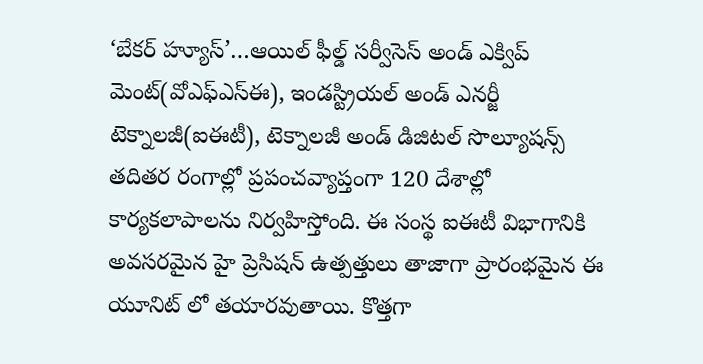‘బేకర్ హ్యూస్’…ఆయిల్ ఫీల్డ్ సర్వీసెస్ అండ్ ఎక్విప్ మెంట్(వోఎఫ్ఎస్ఈ), ఇండస్ట్రియల్ అండ్ ఎనర్జీ టెక్నాలజీ(ఐఈటీ), టెక్నాలజీ అండ్ డిజిటల్ సొల్యూషన్స్ తదితర రంగాల్లో ప్రపంచవ్యాప్తంగా 120 దేశాల్లో కార్యకలాపాలను నిర్వహిస్తోంది. ఈ సంస్థ ఐఈటీ విభాగానికి అవసరమైన హై ప్రెసిషన్ ఉత్పత్తులు తాజాగా ప్రారంభమైన ఈ యూనిట్ లో తయారవుతాయి. కొత్తగా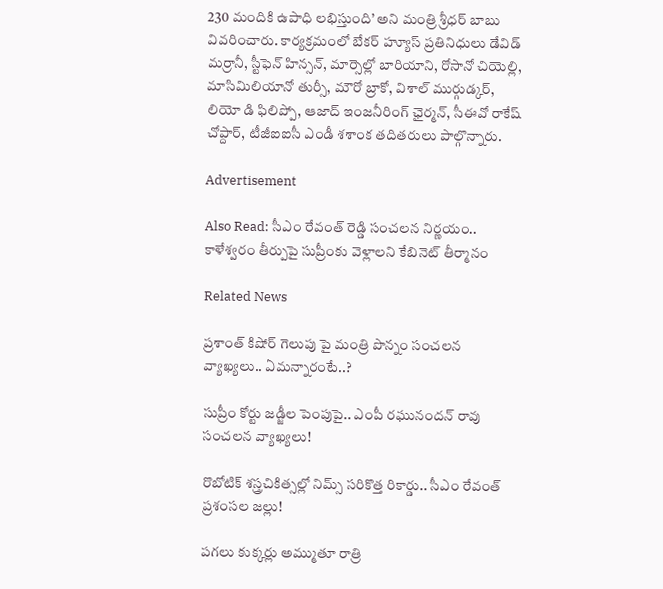230 మందికి ఉపాధి లభిస్తుంది’ అని మంత్రి శ్రీధర్ బాబు వివరించారు. కార్యక్రమంలో బేకర్ హ్యూస్ ప్రతినిధులు డేవిడ్ మర్రానీ, స్టీఫెన్ హిన్సన్, మార్సెల్లో బారియాని, రోసానో చియెల్లి, మాసిమిలియానో తుర్సీ, మౌరో బ్రాకో, విశాల్ ముర్గుడ్కర్, లియో డి ఫిలిప్పో, ఆజాద్ ఇంజనీరింగ్ ఛైర్మన్, సీఈవో రాకేష్ చోప్దార్, టీజీఐఐసీ ఎండీ శశాంక తదితరులు పాల్గొన్నారు.

Advertisement

Also Read: సీఎం రేవంత్ రెడ్డి సంచలన నిర్ణయం.. కాళేశ్వరం తీర్పుపై సుప్రీంకు వెళ్లాలని కేబినెట్ తీర్మానం

Related News

ప్రశాంత్ కిషోర్ గెలుపు పై మంత్రి పొన్నం సంచలన వ్యాఖ్యలు.. ఏమన్నారంటే..?

సుప్రీం కోర్టు జడ్జీల పెంపుపై.. ఎంపీ రఘునందన్ రావు సంచలన వ్యాఖ్యలు!

రొబోటిక్ శస్త్రచికిత్సల్లో నిమ్స్ సరికొత్త రికార్డు.. సీఎం రేవంత్ ప్రశంసల జల్లు!

పగలు కుక్కర్లు అమ్ముతూ రాత్రి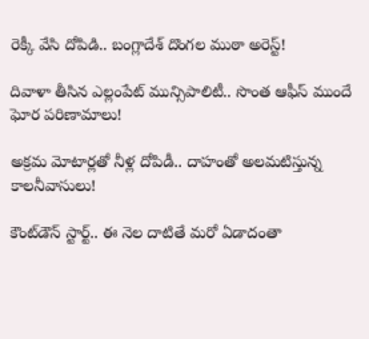రెక్కీ వేసి దోపిడి.. బంగ్లాదేశ్ దొంగల ముఠా అరెస్ట్!

దివాళా తీసిన ఎల్లంపేట్ మున్సిపాలిటీ.. సొంత ఆఫీస్ ముందే ఘోర పరిణామాలు!

అక్రమ మోటార్లతో నీళ్ల దోపిడీ.. దాహంతో అలమటిస్తున్న కాలనీవాసులు!

కౌంట్‌డౌన్ స్టార్ట్.. ఈ నెల దాటితే మరో ఏడాదంతా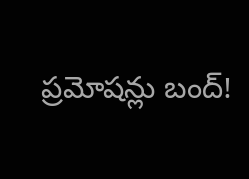ప్రమోషన్లు బంద్!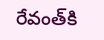రేవంత్‌కి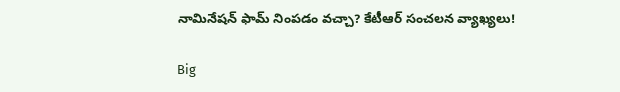నామినేషన్ ఫామ్ నింపడం వచ్చా? కేటీఆర్ సంచలన వ్యాఖ్యలు!

Big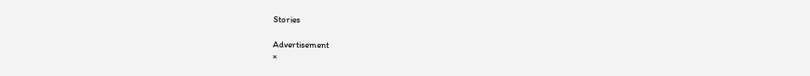Stories

Advertisement
×